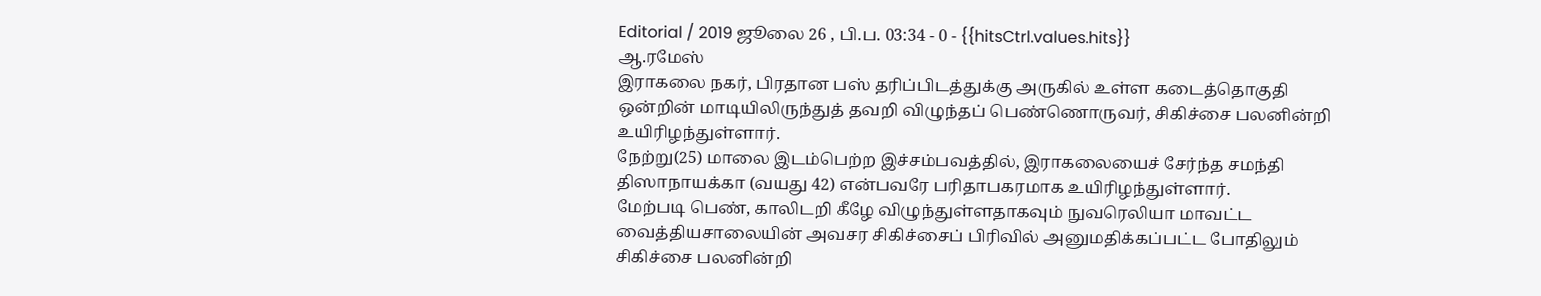Editorial / 2019 ஜூலை 26 , பி.ப. 03:34 - 0 - {{hitsCtrl.values.hits}}
ஆ.ரமேஸ்
இராகலை நகர், பிரதான பஸ் தரிப்பிடத்துக்கு அருகில் உள்ள கடைத்தொகுதி ஒன்றின் மாடியிலிருந்துத் தவறி விழுந்தப் பெண்ணொருவர், சிகிச்சை பலனின்றி உயிரிழந்துள்ளார்.
நேற்று(25) மாலை இடம்பெற்ற இச்சம்பவத்தில், இராகலையைச் சேர்ந்த சமந்தி திஸாநாயக்கா (வயது 42) என்பவரே பரிதாபகரமாக உயிரிழந்துள்ளார்.
மேற்படி பெண், காலிடறி கீழே விழுந்துள்ளதாகவும் நுவரெலியா மாவட்ட வைத்தியசாலையின் அவசர சிகிச்சைப் பிரிவில் அனுமதிக்கப்பட்ட போதிலும் சிகிச்சை பலனின்றி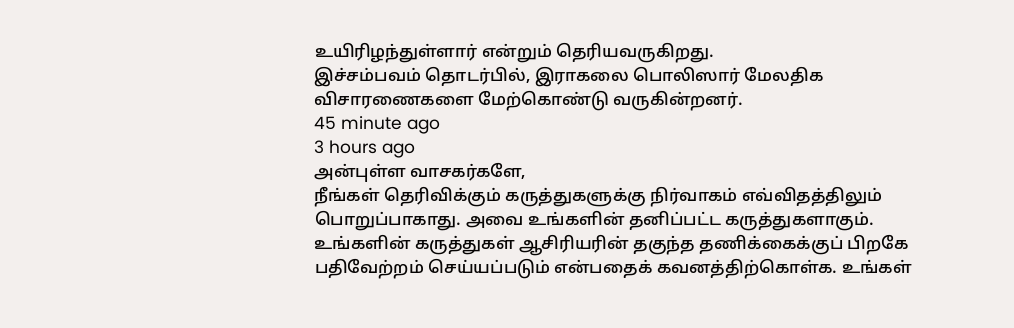உயிரிழந்துள்ளார் என்றும் தெரியவருகிறது.
இச்சம்பவம் தொடர்பில், இராகலை பொலிஸார் மேலதிக விசாரணைகளை மேற்கொண்டு வருகின்றனர்.
45 minute ago
3 hours ago
அன்புள்ள வாசகர்களே,
நீங்கள் தெரிவிக்கும் கருத்துகளுக்கு நிர்வாகம் எவ்விதத்திலும் பொறுப்பாகாது. அவை உங்களின் தனிப்பட்ட கருத்துகளாகும். உங்களின் கருத்துகள் ஆசிரியரின் தகுந்த தணிக்கைக்குப் பிறகே பதிவேற்றம் செய்யப்படும் என்பதைக் கவனத்திற்கொள்க. உங்கள்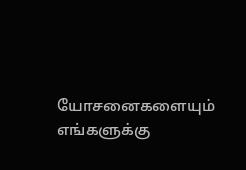யோசனைகளையும் எங்களுக்கு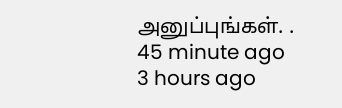அனுப்புங்கள். .
45 minute ago
3 hours ago